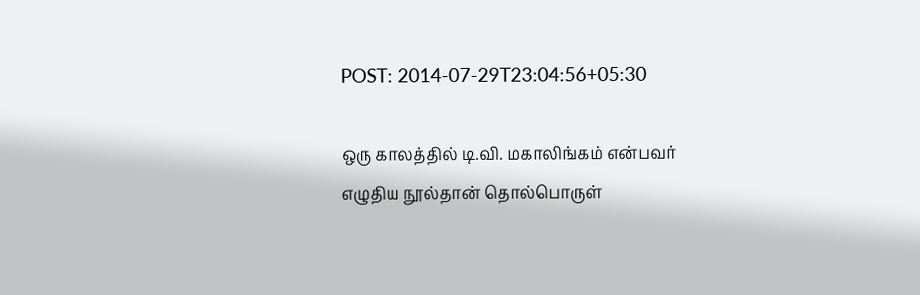POST: 2014-07-29T23:04:56+05:30

ஒரு காலத்தில் டி.வி. மகாலிங்கம் என்பவர் எழுதிய நூல்தான் தொல்பொருள்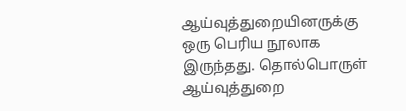ஆய்வுத்துறையினருக்கு ஒரு பெரிய நூலாக இருந்தது. தொல்பொருள் ஆய்வுத்துறை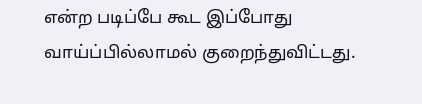என்ற படிப்பே கூட இப்போது வாய்ப்பில்லாமல் குறைந்துவிட்டது.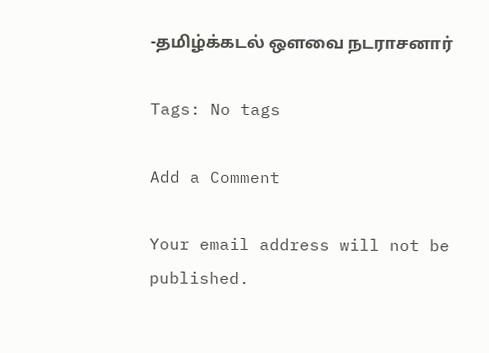-தமிழ்க்கடல் ஔவை நடராசனார்

Tags: No tags

Add a Comment

Your email address will not be published.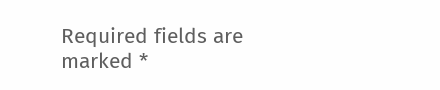Required fields are marked *